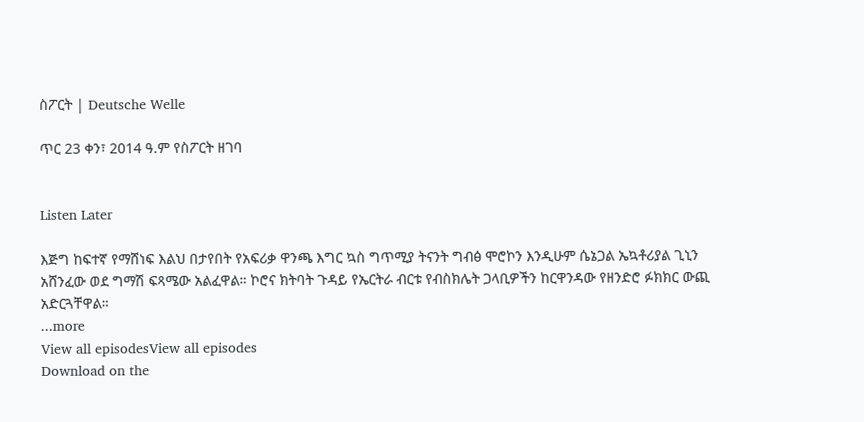ስፖርት | Deutsche Welle

ጥር 23 ቀን፣ 2014 ዓ.ም የስፖርት ዘገባ


Listen Later

እጅግ ከፍተኛ የማሸነፍ እልህ በታየበት የአፍሪቃ ዋንጫ እግር ኳስ ግጥሚያ ትናንት ግብፅ ሞሮኮን እንዲሁም ሴኔጋል ኤኳቶሪያል ጊኒን አሸንፈው ወደ ግማሽ ፍጻሜው አልፈዋል። ኮሮና ክትባት ጉዳይ የኤርትራ ብርቱ የብስክሌት ጋላቢዎችን ከርዋንዳው የዘንድሮ ፉክክር ውጪ አድርጓቸዋል።
...more
View all episodesView all episodes
Download on the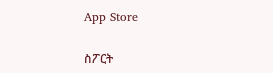App Store

ስፖርት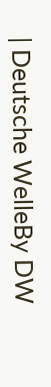| Deutsche WelleBy DW